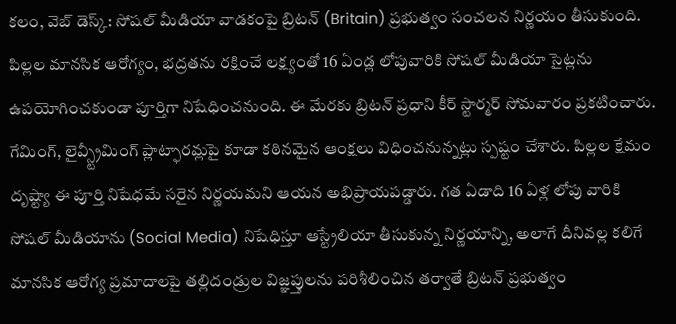కలం, వెబ్ డెస్క్: సోషల్ మీడియా వాడకంపై బ్రిటన్ (Britain) ప్రభుత్వం సంచలన నిర్ణయం తీసుకుంది. పిల్లల మానసిక ఆరోగ్యం, భద్రతను రక్షించే లక్ష్యంతో 16 ఏండ్ల లోపువారికి సోషల్ మీడియా సైట్లను ఉపయోగించకుండా పూర్తిగా నిషేధించనుంది. ఈ మేరకు బ్రిటన్ ప్రధాని కీర్ స్టార్మర్ సోమవారం ప్రకటించారు. గేమింగ్, లైవ్స్ట్రీమింగ్ ప్లాట్ఫారమ్లపై కూడా కఠినమైన ఆంక్షలు విధించనున్నట్లు స్పష్టం చేశారు. పిల్లల క్షేమం దృష్ట్యా ఈ పూర్తి నిషేధమే సరైన నిర్ణయమని ఆయన అభిప్రాయపడ్డారు. గత ఏడాది 16 ఏళ్ల లోపు వారికి సోషల్ మీడియాను (Social Media) నిషేధిస్తూ ఆస్ట్రేలియా తీసుకున్న నిర్ణయాన్ని, అలాగే దీనివల్ల కలిగే మానసిక ఆరోగ్య ప్రమాదాలపై తల్లిదండ్రుల విజ్ఞప్తులను పరిశీలించిన తర్వాతే బ్రిటన్ ప్రభుత్వం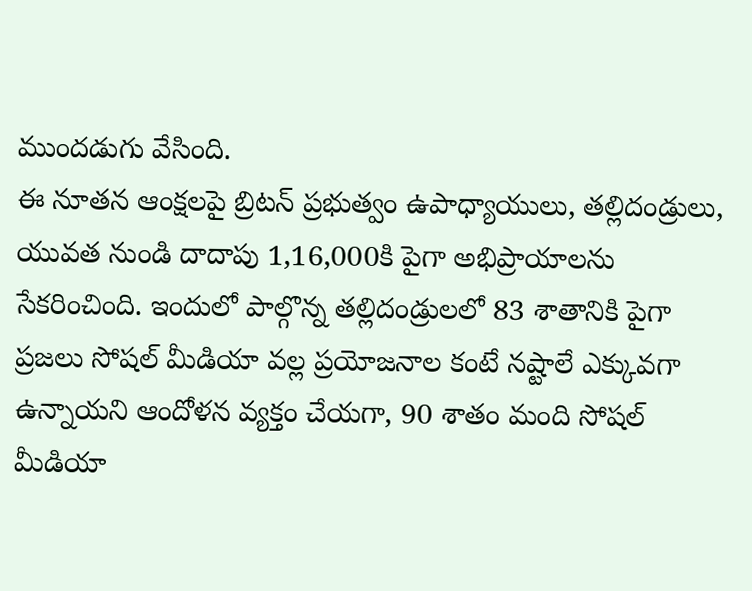ముందడుగు వేసింది.
ఈ నూతన ఆంక్షలపై బ్రిటన్ ప్రభుత్వం ఉపాధ్యాయులు, తల్లిదండ్రులు, యువత నుండి దాదాపు 1,16,000కి పైగా అభిప్రాయాలను సేకరించింది. ఇందులో పాల్గొన్న తల్లిదండ్రులలో 83 శాతానికి పైగా ప్రజలు సోషల్ మీడియా వల్ల ప్రయోజనాల కంటే నష్టాలే ఎక్కువగా ఉన్నాయని ఆందోళన వ్యక్తం చేయగా, 90 శాతం మంది సోషల్ మీడియా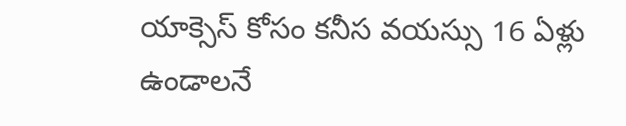యాక్సెస్ కోసం కనీస వయస్సు 16 ఏళ్లు ఉండాలనే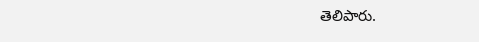తెలిపారు.